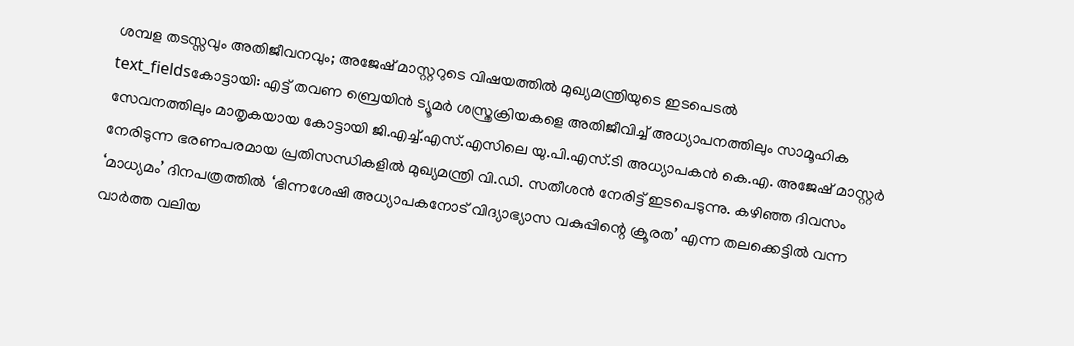ശമ്പള തടസ്സവും അതിജീവനവും; അജേഷ് മാസ്റ്ററുടെ വിഷയത്തിൽ മുഖ്യമന്ത്രിയുടെ ഇടപെടൽ
text_fieldsകോട്ടായി: എട്ട് തവണ ബ്രെയിൻ ട്യൂമർ ശസ്ത്രക്രിയകളെ അതിജീവിച്ച് അധ്യാപനത്തിലും സാമൂഹിക സേവനത്തിലും മാതൃകയായ കോട്ടായി ജി.എച്ച്.എസ്.എസിലെ യു.പി.എസ്.ടി അധ്യാപകൻ കെ.എ. അജേഷ് മാസ്റ്റർ നേരിടുന്ന ഭരണപരമായ പ്രതിസന്ധികളിൽ മുഖ്യമന്ത്രി വി.ഡി. സതീശൻ നേരിട്ട് ഇടപെടുന്നു. കഴിഞ്ഞ ദിവസം ‘മാധ്യമം’ ദിനപത്രത്തിൽ ‘ഭിന്നശേഷി അധ്യാപകനോട് വിദ്യാഭ്യാസ വകുപ്പിന്റെ ക്രൂരത’ എന്ന തലക്കെട്ടിൽ വന്ന വാർത്ത വലിയ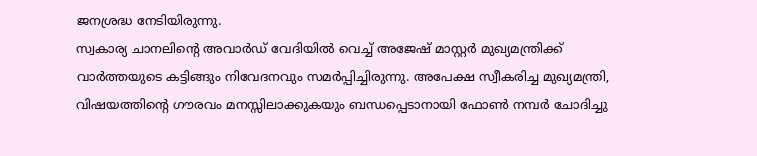ജനശ്രദ്ധ നേടിയിരുന്നു.
സ്വകാര്യ ചാനലിന്റെ അവാർഡ് വേദിയിൽ വെച്ച് അജേഷ് മാസ്റ്റർ മുഖ്യമന്ത്രിക്ക് വാർത്തയുടെ കട്ടിങ്ങും നിവേദനവും സമർപ്പിച്ചിരുന്നു. അപേക്ഷ സ്വീകരിച്ച മുഖ്യമന്ത്രി, വിഷയത്തിന്റെ ഗൗരവം മനസ്സിലാക്കുകയും ബന്ധപ്പെടാനായി ഫോൺ നമ്പർ ചോദിച്ചു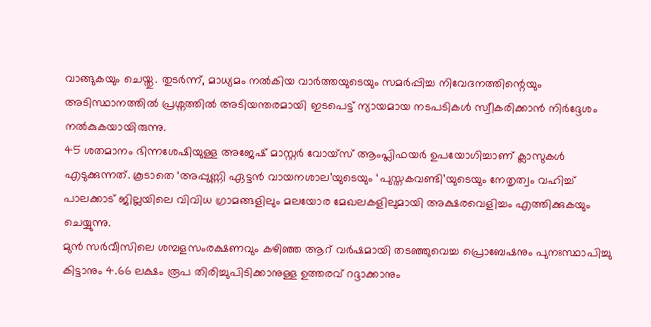വാങ്ങുകയും ചെയ്തു. തുടർന്ന്, മാധ്യമം നൽകിയ വാർത്തയുടെയും സമർപ്പിച്ച നിവേദനത്തിന്റെയും അടിസ്ഥാനത്തിൽ പ്രശ്നത്തിൽ അടിയന്തരമായി ഇടപെട്ട് ന്യായമായ നടപടികൾ സ്വീകരിക്കാൻ നിർദ്ദേശം നൽകുകയായിരുന്നു.
45 ശതമാനം ഭിന്നശേഷിയുള്ള അജേഷ് മാസ്റ്റർ വോയ്സ് ആംപ്ലിഫയർ ഉപയോഗിച്ചാണ് ക്ലാസുകൾ എടുക്കുന്നത്. കൂടാതെ ‘അപ്പുണ്ണി ഏട്ടൻ വായനശാല’യുടെയും ‘പുസ്തകവണ്ടി’യുടെയും നേതൃത്വം വഹിച്ച് പാലക്കാട് ജില്ലയിലെ വിവിധ ഗ്രാമങ്ങളിലും മലയോര മേഖലകളിലുമായി അക്ഷരവെളിച്ചം എത്തിക്കുകയും ചെയ്യുന്നു.
മുൻ സർവീസിലെ ശമ്പളസംരക്ഷണവും കഴിഞ്ഞ ആറ് വർഷമായി തടഞ്ഞുവെച്ച പ്രൊബേഷനും പുനഃസ്ഥാപിച്ചു കിട്ടാനും 4.66 ലക്ഷം രൂപ തിരിച്ചുപിടിക്കാനുള്ള ഉത്തരവ് റദ്ദാക്കാനും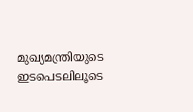മുഖ്യമന്ത്രിയുടെ ഇടപെടലിലൂടെ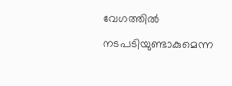വേഗത്തിൽ നടപടിയുണ്ടാകുമെന്ന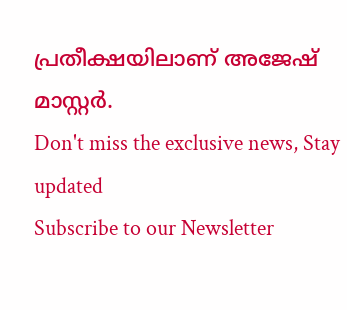പ്രതീക്ഷയിലാണ് അജേഷ് മാസ്റ്റർ.
Don't miss the exclusive news, Stay updated
Subscribe to our Newsletter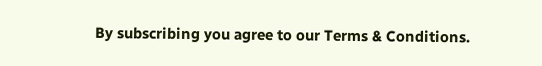By subscribing you agree to our Terms & Conditions.